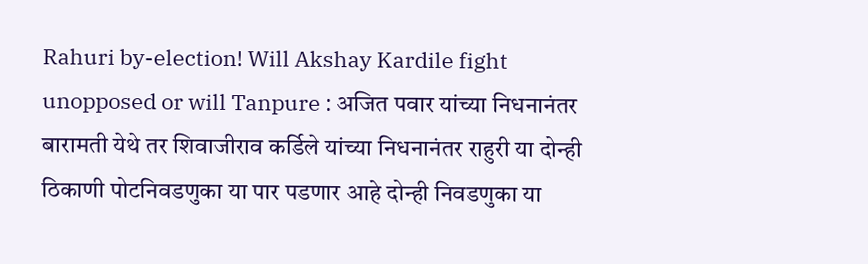Rahuri by-election! Will Akshay Kardile fight unopposed or will Tanpure : अजित पवार यांच्या निधनानंतर बारामती येथे तर शिवाजीराव कर्डिले यांच्या निधनानंतर राहुरी या दोन्ही ठिकाणी पोटनिवडणुका या पार पडणार आहे दोन्ही निवडणुका या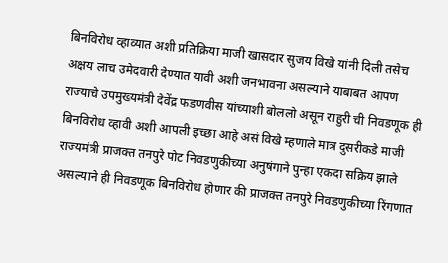बिनविरोध व्हाव्यात अशी प्रतिक्रिया माजी खासदार सुजय विखे यांनी दिली तसेच अक्षय लाच उमेदवारी देण्यात यावी अशी जनभावना असल्याने याबाबत आपण राज्याचे उपमुख्यमंत्री देवेंद्र फडणवीस यांच्याशी बोललो असून राहुरी ची निवडणूक ही बिनविरोध व्हावी अशी आपली इच्छा आहे असं विखे म्हणाले मात्र दुसरीकडे माजी राज्यमंत्री प्राजक्त तनपुरे पोट निवडणुकीच्या अनुषंगाने पुन्हा एकदा सक्रिय झाले असल्याने ही निवडणूक बिनविरोध होणार की प्राजक्त तनपुरे निवडणुकीच्या रिंगणात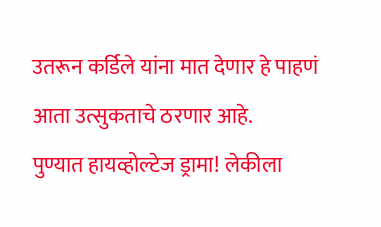उतरून कर्डिले यांना मात देणार हे पाहणं आता उत्सुकताचे ठरणार आहे.
पुण्यात हायव्होल्टेज ड्रामा! लेकीला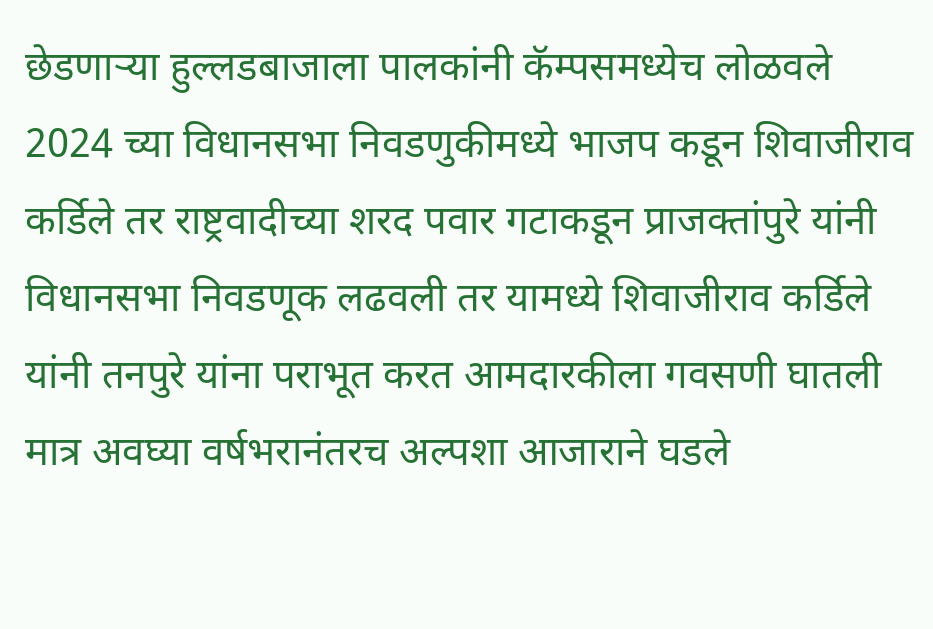छेडणाऱ्या हुल्लडबाजाला पालकांनी कॅम्पसमध्येच लोळवले
2024 च्या विधानसभा निवडणुकीमध्ये भाजप कडून शिवाजीराव कर्डिले तर राष्ट्रवादीच्या शरद पवार गटाकडून प्राजक्तांपुरे यांनी विधानसभा निवडणूक लढवली तर यामध्ये शिवाजीराव कर्डिले यांनी तनपुरे यांना पराभूत करत आमदारकीला गवसणी घातली मात्र अवघ्या वर्षभरानंतरच अल्पशा आजाराने घडले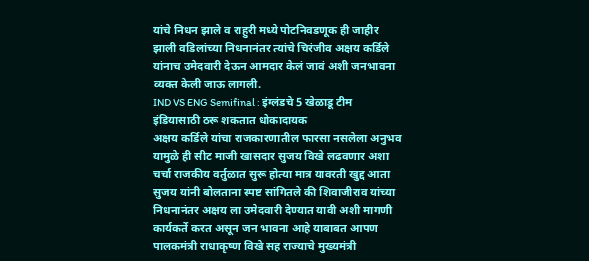यांचे निधन झाले व राहुरी मध्ये पोटनिवडणूक ही जाहीर झाली वडिलांच्या निधनानंतर त्यांचे चिरंजीव अक्षय कर्डिले यांनाच उमेदवारी देऊन आमदार केलं जावं अशी जनभावना व्यक्त केली जाऊ लागली.
IND VS ENG Semifinal : इंग्लंडचे 5 खेळाडू टीम इंडियासाठी ठरू शकतात धोकादायक
अक्षय कर्डिले यांचा राजकारणातील फारसा नसलेला अनुभव यामुळे ही सीट माजी खासदार सुजय विखे लढवणार अशा चर्चा राजकीय वर्तुळात सुरू होत्या मात्र यावरती खुद्द आता सुजय यांनी बोलताना स्पष्ट सांगितले की शिवाजीराव यांच्या निधनानंतर अक्षय ला उमेदवारी देण्यात यावी अशी मागणी कार्यकर्ते करत असून जन भावना आहे याबाबत आपण पालकमंत्री राधाकृष्ण विखे सह राज्याचे मुख्यमंत्री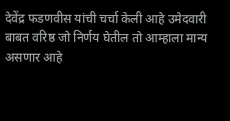देवेंद्र फडणवीस यांची चर्चा केली आहे उमेदवारी बाबत वरिष्ठ जो निर्णय घेतील तो आम्हाला मान्य असणार आहे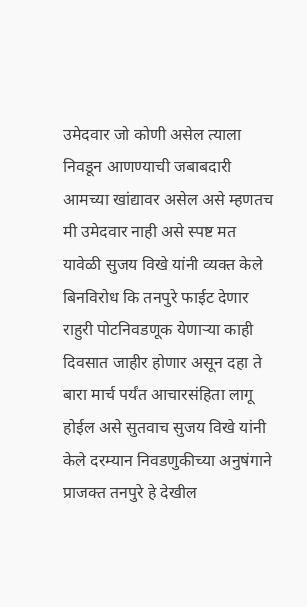उमेदवार जो कोणी असेल त्याला निवडून आणण्याची जबाबदारी आमच्या खांद्यावर असेल असे म्हणतच मी उमेदवार नाही असे स्पष्ट मत यावेळी सुजय विखे यांनी व्यक्त केले
बिनविरोध कि तनपुरे फाईट देणार
राहुरी पोटनिवडणूक येणाऱ्या काही दिवसात जाहीर होणार असून दहा ते बारा मार्च पर्यंत आचारसंहिता लागू होईल असे सुतवाच सुजय विखे यांनी केले दरम्यान निवडणुकीच्या अनुषंगाने प्राजक्त तनपुरे हे देखील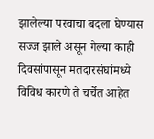झालेल्या परवाचा बदला घेण्यास सज्ज झाले असून गेल्या काही दिवसांपासून मतदारसंघांमध्ये विविध कारणे ते चर्चेत आहेत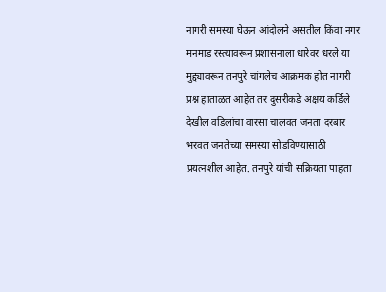नागरी समस्या घेऊन आंदोलने असतील किंवा नगर मनमाड रस्त्यावरून प्रशासनाला धारेवर धरले या मुद्द्यावरून तनपुरे चांगलेच आक्रमक होत नागरी प्रश्न हाताळत आहेत तर दुसरीकडे अक्षय कर्डिले देखील वडिलांचा वारसा चालवत जनता दरबार भरवत जनतेच्या समस्या सोडविण्यासाठी प्रयत्नशील आहेत. तनपुरे यांची सक्रियता पाहता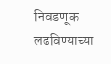निवडणूक लढविण्याच्या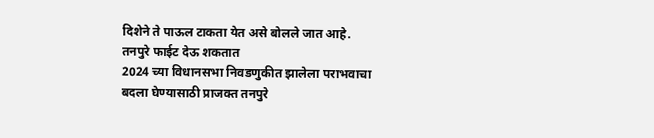दिशेने ते पाऊल टाकता येत असे बोलले जात आहे.
तनपुरे फाईट देऊ शकतात
2024 च्या विधानसभा निवडणुकीत झालेला पराभवाचा बदला घेण्यासाठी प्राजक्त तनपुरे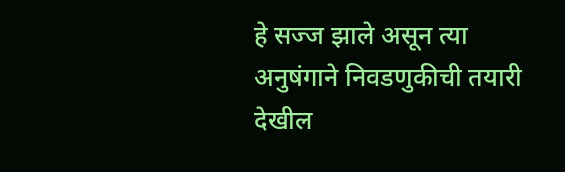हे सज्ज झाले असून त्या अनुषंगाने निवडणुकीची तयारी देखील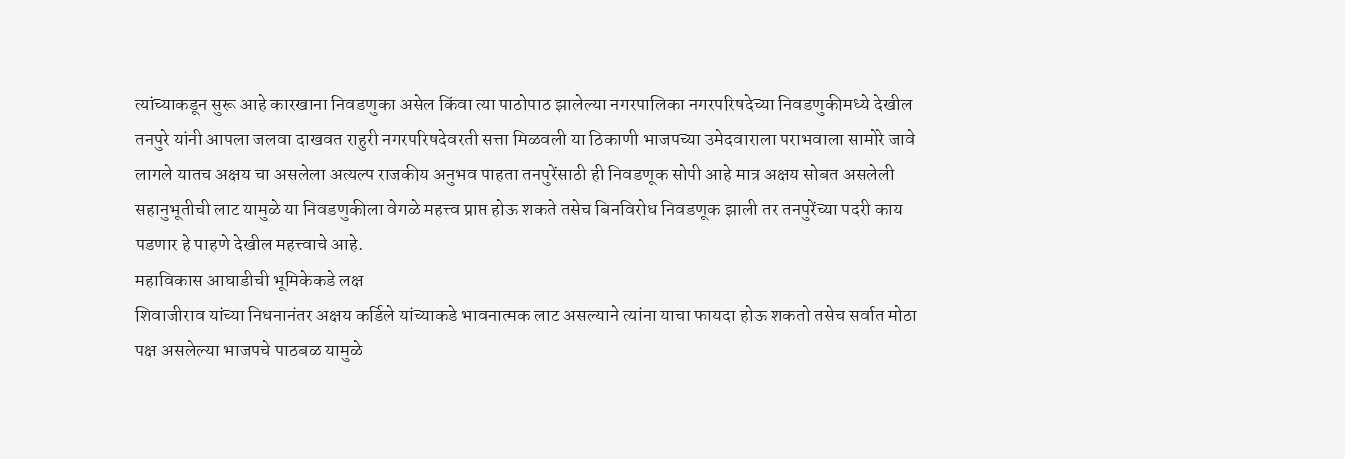त्यांच्याकडून सुरू आहे कारखाना निवडणुका असेल किंवा त्या पाठोपाठ झालेल्या नगरपालिका नगरपरिषदेच्या निवडणुकीमध्ये देखील तनपुरे यांनी आपला जलवा दाखवत राहुरी नगरपरिषदेवरती सत्ता मिळवली या ठिकाणी भाजपच्या उमेदवाराला पराभवाला सामोरे जावे लागले यातच अक्षय चा असलेला अत्यल्प राजकीय अनुभव पाहता तनपुरेंसाठी ही निवडणूक सोपी आहे मात्र अक्षय सोबत असलेली सहानुभूतीची लाट यामुळे या निवडणुकीला वेगळे महत्त्व प्राप्त होऊ शकते तसेच बिनविरोध निवडणूक झाली तर तनपुरेंच्या पदरी काय पडणार हे पाहणे देखील महत्त्वाचे आहे.
महाविकास आघाडीची भूमिकेकडे लक्ष
शिवाजीराव यांच्या निधनानंतर अक्षय कर्डिले यांच्याकडे भावनात्मक लाट असल्याने त्यांना याचा फायदा होऊ शकतो तसेच सर्वात मोठा पक्ष असलेल्या भाजपचे पाठबळ यामुळे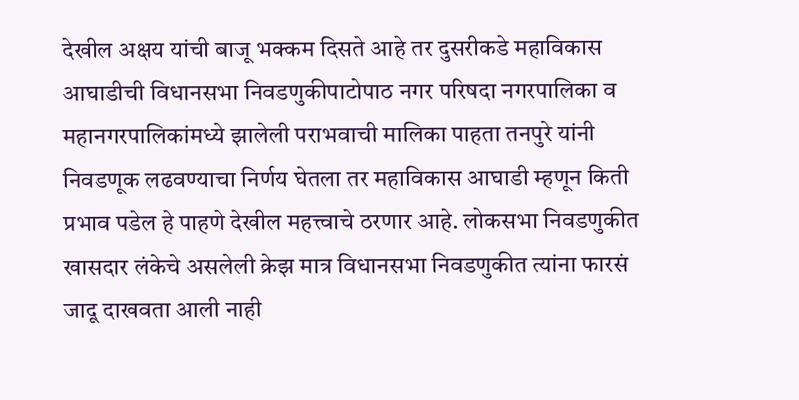देखील अक्षय यांची बाजू भक्कम दिसते आहे तर दुसरीकडे महाविकास आघाडीची विधानसभा निवडणुकीपाटोपाठ नगर परिषदा नगरपालिका व महानगरपालिकांमध्ये झालेली पराभवाची मालिका पाहता तनपुरे यांनी निवडणूक लढवण्याचा निर्णय घेतला तर महाविकास आघाडी म्हणून किती प्रभाव पडेल हे पाहणे देखील महत्त्वाचे ठरणार आहे. लोकसभा निवडणुकीत खासदार लंकेचे असलेली क्रेझ मात्र विधानसभा निवडणुकीत त्यांना फारसं जादू दाखवता आली नाही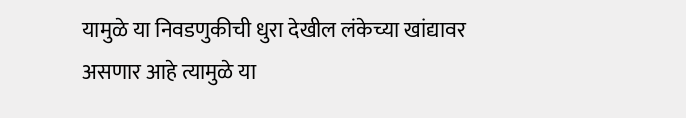यामुळे या निवडणुकीची धुरा देखील लंकेच्या खांद्यावर असणार आहे त्यामुळे या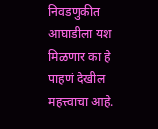निवडणुकीत आघाडीला यश मिळणार का हे पाहणं देखील महत्त्वाचा आहे.